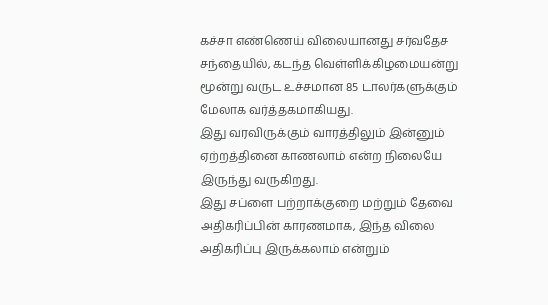கச்சா எண்ணெய் விலையானது சர்வதேச சந்தையில், கடந்த வெள்ளிக்கிழமையன்று மூன்று வருட உச்சமான 85 டாலர்களுக்கும் மேலாக வர்த்தகமாகியது.
இது வரவிருக்கும் வாரத்திலும் இன்னும் ஏற்றத்தினை காணலாம் என்ற நிலையே இருந்து வருகிறது.
இது சப்ளை பற்றாக்குறை மற்றும் தேவை அதிகரிப்பின் காரணமாக, இந்த விலை அதிகரிப்பு இருக்கலாம் என்றும்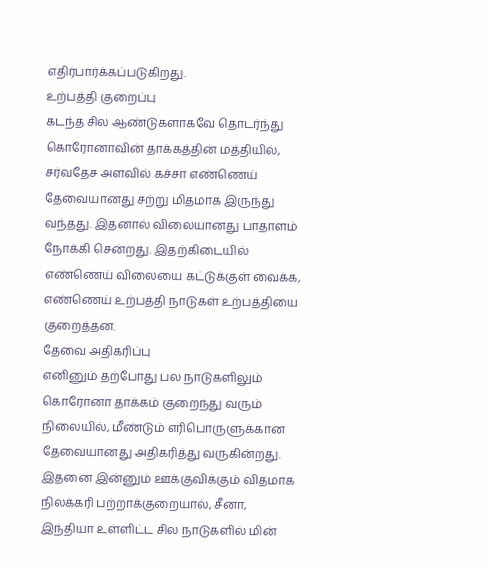எதிர்பார்க்கப்படுகிறது.
உற்பத்தி குறைப்பு
கடந்த சில ஆண்டுகளாகவே தொடர்ந்து கொரோனாவின் தாக்கத்தின் மத்தியில், சர்வதேச அளவில் கச்சா எண்ணெய் தேவையானது சற்று மிதமாக இருந்து வந்தது. இதனால் விலையானது பாதாளம் நோக்கி சென்றது. இதற்கிடையில் எண்ணெய் விலையை கட்டுக்குள் வைக்க, எண்ணெய் உற்பத்தி நாடுகள் உற்பத்தியை குறைத்தன.
தேவை அதிகரிப்பு
எனினும் தற்போது பல நாடுகளிலும் கொரோனா தாக்கம் குறைந்து வரும் நிலையில், மீண்டும் எரிபொருளுக்கான தேவையானது அதிகரித்து வருகின்றது. இதனை இன்னும் ஊக்குவிக்கும் விதமாக நிலக்கரி பற்றாக்குறையால், சீனா, இந்தியா உள்ளிட்ட சில நாடுகளில் மின்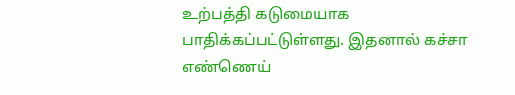உற்பத்தி கடுமையாக பாதிக்கப்பட்டுள்ளது. இதனால் கச்சா எண்ணெய்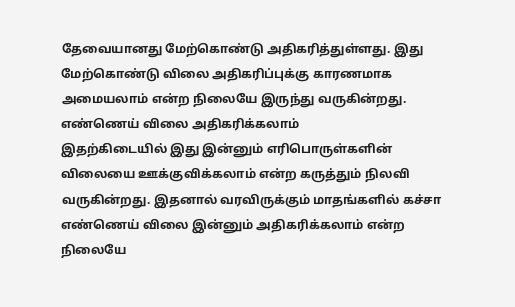தேவையானது மேற்கொண்டு அதிகரித்துள்ளது. இது மேற்கொண்டு விலை அதிகரிப்புக்கு காரணமாக அமையலாம் என்ற நிலையே இருந்து வருகின்றது.
எண்ணெய் விலை அதிகரிக்கலாம்
இதற்கிடையில் இது இன்னும் எரிபொருள்களின் விலையை ஊக்குவிக்கலாம் என்ற கருத்தும் நிலவி வருகின்றது. இதனால் வரவிருக்கும் மாதங்களில் கச்சா எண்ணெய் விலை இன்னும் அதிகரிக்கலாம் என்ற நிலையே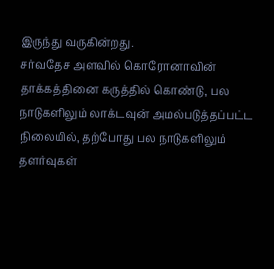இருந்து வருகின்றது.
சர்வதேச அளவில் கொரோனாவின் தாக்கத்தினை கருத்தில் கொண்டு, பல நாடுகளிலும் லாக்டவுன் அமல்படுத்தப்பட்ட நிலையில், தற்போது பல நாடுகளிலும் தளர்வுகள்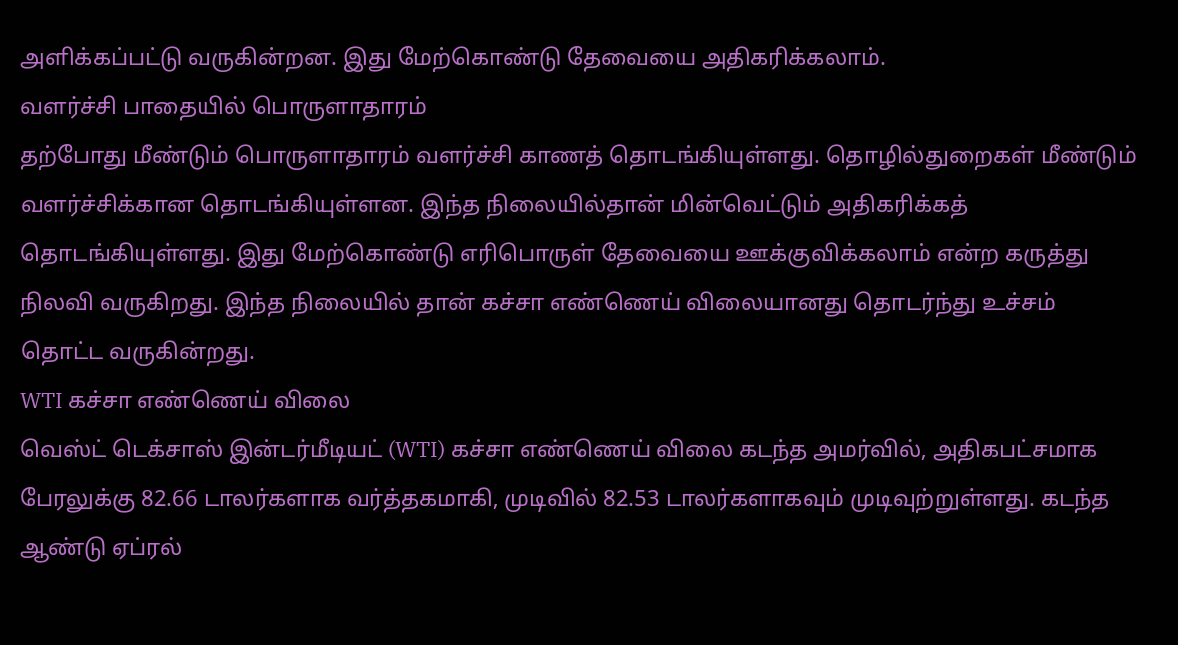அளிக்கப்பட்டு வருகின்றன. இது மேற்கொண்டு தேவையை அதிகரிக்கலாம்.
வளர்ச்சி பாதையில் பொருளாதாரம்
தற்போது மீண்டும் பொருளாதாரம் வளர்ச்சி காணத் தொடங்கியுள்ளது. தொழில்துறைகள் மீண்டும் வளர்ச்சிக்கான தொடங்கியுள்ளன. இந்த நிலையில்தான் மின்வெட்டும் அதிகரிக்கத் தொடங்கியுள்ளது. இது மேற்கொண்டு எரிபொருள் தேவையை ஊக்குவிக்கலாம் என்ற கருத்து நிலவி வருகிறது. இந்த நிலையில் தான் கச்சா எண்ணெய் விலையானது தொடர்ந்து உச்சம் தொட்ட வருகின்றது.
WTI கச்சா எண்ணெய் விலை
வெஸ்ட் டெக்சாஸ் இன்டர்மீடியட் (WTI) கச்சா எண்ணெய் விலை கடந்த அமர்வில், அதிகபட்சமாக பேரலுக்கு 82.66 டாலர்களாக வர்த்தகமாகி, முடிவில் 82.53 டாலர்களாகவும் முடிவுற்றுள்ளது. கடந்த ஆண்டு ஏப்ரல்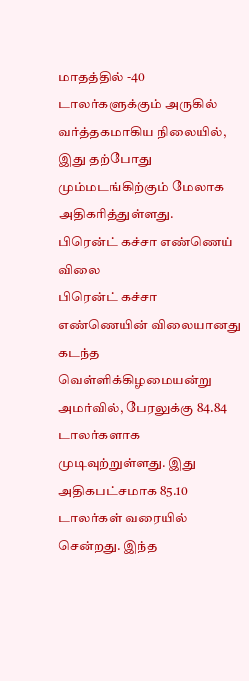மாதத்தில் -40 டாலர்களுக்கும் அருகில் வர்த்தகமாகிய நிலையில், இது தற்போது மும்மடங்கிற்கும் மேலாக அதிகரித்துள்ளது.
பிரென்ட் கச்சா எண்ணெய் விலை
பிரென்ட் கச்சா எண்ணெயின் விலையானது கடந்த வெள்ளிக்கிழமையன்று அமர்வில், பேரலுக்கு 84.84 டாலர்களாக முடிவுற்றுள்ளது. இது அதிகபட்சமாக 85.10 டாலர்கள் வரையில் சென்றது. இந்த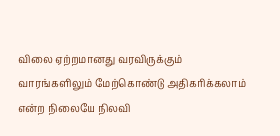விலை ஏற்றமானது வரவிருக்கும் வாரங்களிலும் மேற்கொண்டு அதிகரிக்கலாம் என்ற நிலையே நிலவி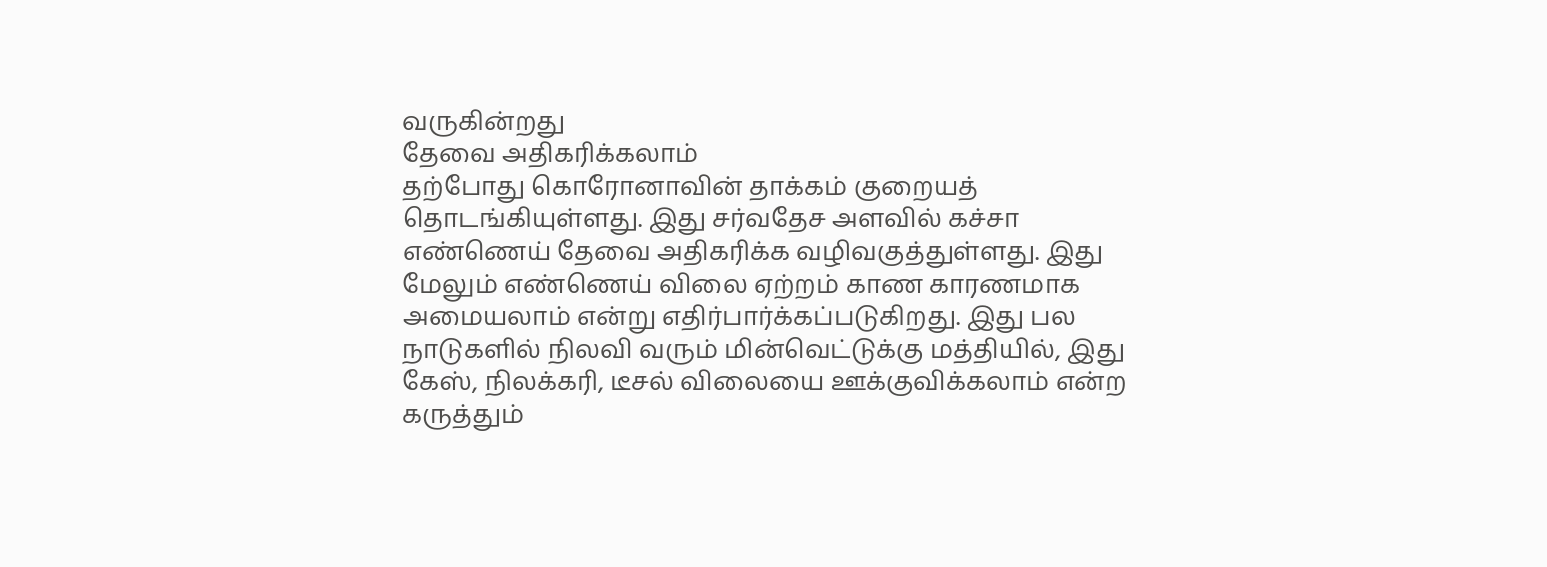வருகின்றது
தேவை அதிகரிக்கலாம்
தற்போது கொரோனாவின் தாக்கம் குறையத் தொடங்கியுள்ளது. இது சர்வதேச அளவில் கச்சா எண்ணெய் தேவை அதிகரிக்க வழிவகுத்துள்ளது. இது மேலும் எண்ணெய் விலை ஏற்றம் காண காரணமாக அமையலாம் என்று எதிர்பார்க்கப்படுகிறது. இது பல நாடுகளில் நிலவி வரும் மின்வெட்டுக்கு மத்தியில், இது கேஸ், நிலக்கரி, டீசல் விலையை ஊக்குவிக்கலாம் என்ற கருத்தும்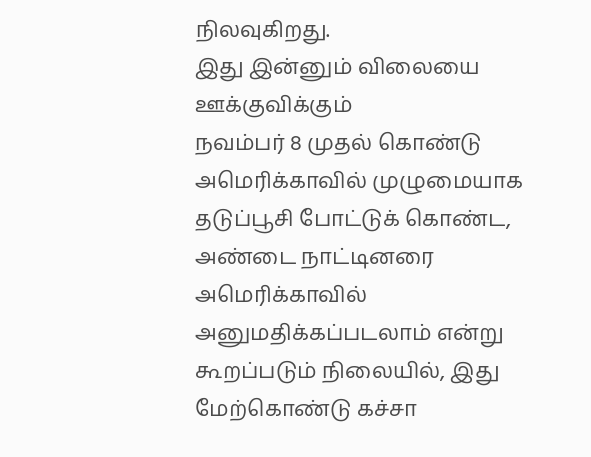நிலவுகிறது.
இது இன்னும் விலையை ஊக்குவிக்கும்
நவம்பர் 8 முதல் கொண்டு அமெரிக்காவில் முழுமையாக தடுப்பூசி போட்டுக் கொண்ட, அண்டை நாட்டினரை அமெரிக்காவில் அனுமதிக்கப்படலாம் என்று கூறப்படும் நிலையில், இது மேற்கொண்டு கச்சா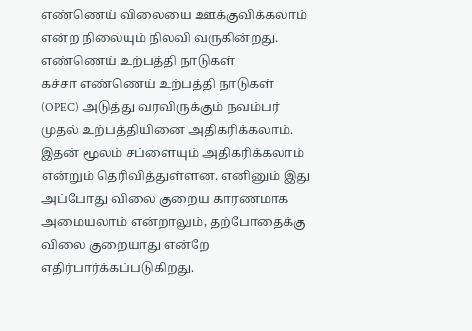எண்ணெய் விலையை ஊக்குவிக்கலாம் என்ற நிலையும் நிலவி வருகின்றது.
எண்ணெய் உற்பத்தி நாடுகள்
கச்சா எண்ணெய் உற்பத்தி நாடுகள் (OPEC) அடுத்து வரவிருக்கும் நவம்பர் முதல் உற்பத்தியினை அதிகரிக்கலாம். இதன் மூலம் சப்ளையும் அதிகரிக்கலாம் என்றும் தெரிவித்துள்ளன. எனினும் இது அப்போது விலை குறைய காரணமாக அமையலாம் என்றாலும், தற்போதைக்கு விலை குறையாது என்றே எதிர்பார்க்கப்படுகிறது.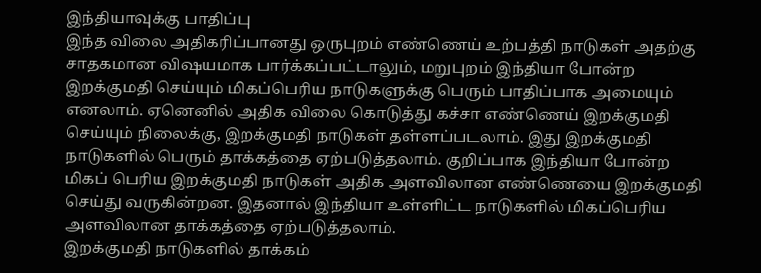இந்தியாவுக்கு பாதிப்பு
இந்த விலை அதிகரிப்பானது ஒருபுறம் எண்ணெய் உற்பத்தி நாடுகள் அதற்கு சாதகமான விஷயமாக பார்க்கப்பட்டாலும், மறுபுறம் இந்தியா போன்ற இறக்குமதி செய்யும் மிகப்பெரிய நாடுகளுக்கு பெரும் பாதிப்பாக அமையும் எனலாம். ஏனெனில் அதிக விலை கொடுத்து கச்சா எண்ணெய் இறக்குமதி செய்யும் நிலைக்கு, இறக்குமதி நாடுகள் தள்ளப்படலாம். இது இறக்குமதி நாடுகளில் பெரும் தாக்கத்தை ஏற்படுத்தலாம். குறிப்பாக இந்தியா போன்ற மிகப் பெரிய இறக்குமதி நாடுகள் அதிக அளவிலான எண்ணெயை இறக்குமதி செய்து வருகின்றன. இதனால் இந்தியா உள்ளிட்ட நாடுகளில் மிகப்பெரிய அளவிலான தாக்கத்தை ஏற்படுத்தலாம்.
இறக்குமதி நாடுகளில் தாக்கம்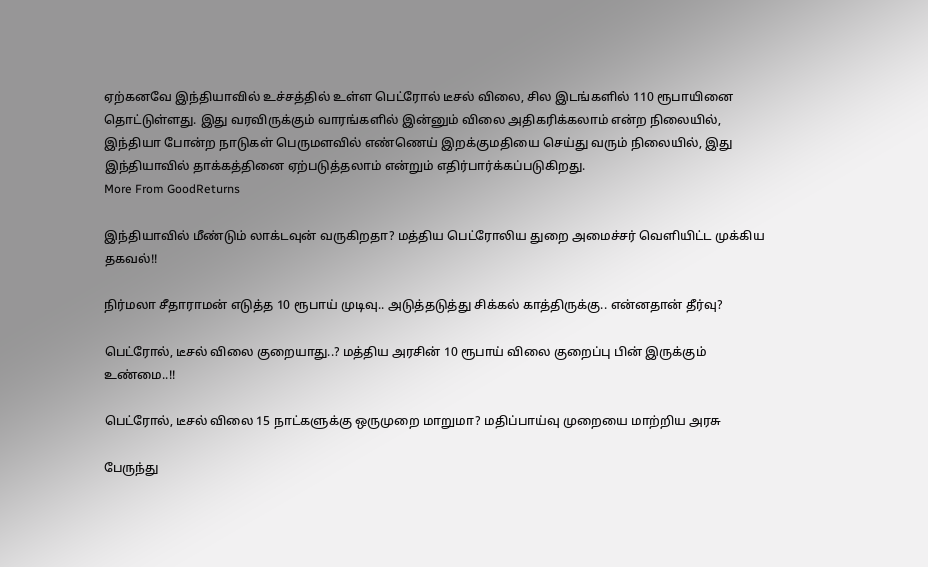ஏற்கனவே இந்தியாவில் உச்சத்தில் உள்ள பெட்ரோல் டீசல் விலை, சில இடங்களில் 110 ரூபாயினை தொட்டுள்ளது. இது வரவிருக்கும் வாரங்களில் இன்னும் விலை அதிகரிக்கலாம் என்ற நிலையில், இந்தியா போன்ற நாடுகள் பெருமளவில் எண்ணெய் இறக்குமதியை செய்து வரும் நிலையில், இது இந்தியாவில் தாக்கத்தினை ஏற்படுத்தலாம் என்றும் எதிர்பார்க்கப்படுகிறது.
More From GoodReturns

இந்தியாவில் மீண்டும் லாக்டவுன் வருகிறதா? மத்திய பெட்ரோலிய துறை அமைச்சர் வெளியிட்ட முக்கிய தகவல்!!

நிர்மலா சீதாராமன் எடுத்த 10 ரூபாய் முடிவு.. அடுத்தடுத்து சிக்கல் காத்திருக்கு.. என்னதான் தீர்வு?

பெட்ரோல், டீசல் விலை குறையாது..? மத்திய அரசின் 10 ரூபாய் விலை குறைப்பு பின் இருக்கும் உண்மை..!!

பெட்ரோல், டீசல் விலை 15 நாட்களுக்கு ஒருமுறை மாறுமா? மதிப்பாய்வு முறையை மாற்றிய அரசு

பேருந்து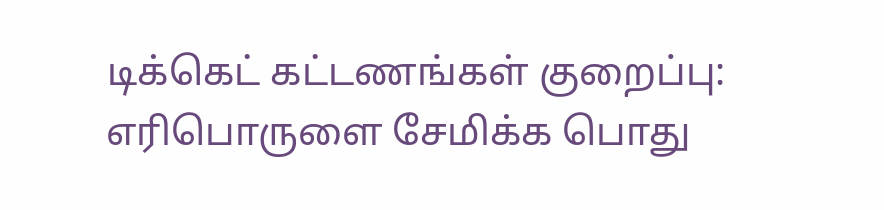டிக்கெட் கட்டணங்கள் குறைப்பு: எரிபொருளை சேமிக்க பொது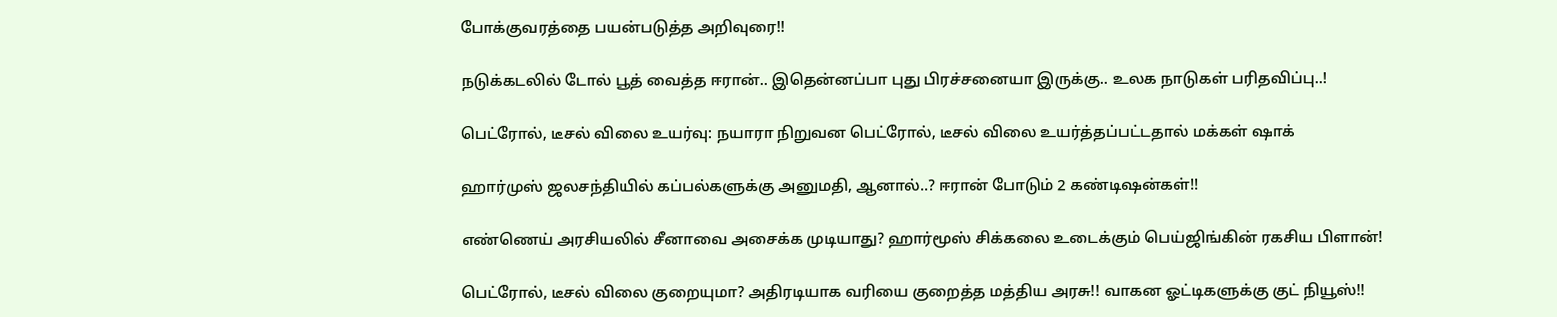போக்குவரத்தை பயன்படுத்த அறிவுரை!!

நடுக்கடலில் டோல் பூத் வைத்த ஈரான்.. இதென்னப்பா புது பிரச்சனையா இருக்கு.. உலக நாடுகள் பரிதவிப்பு..!

பெட்ரோல், டீசல் விலை உயர்வு: நயாரா நிறுவன பெட்ரோல், டீசல் விலை உயர்த்தப்பட்டதால் மக்கள் ஷாக்

ஹார்முஸ் ஜலசந்தியில் கப்பல்களுக்கு அனுமதி, ஆனால்..? ஈரான் போடும் 2 கண்டிஷன்கள்!!

எண்ணெய் அரசியலில் சீனாவை அசைக்க முடியாது? ஹார்மூஸ் சிக்கலை உடைக்கும் பெய்ஜிங்கின் ரகசிய பிளான்!

பெட்ரோல், டீசல் விலை குறையுமா? அதிரடியாக வரியை குறைத்த மத்திய அரசு!! வாகன ஓட்டிகளுக்கு குட் நியூஸ்!!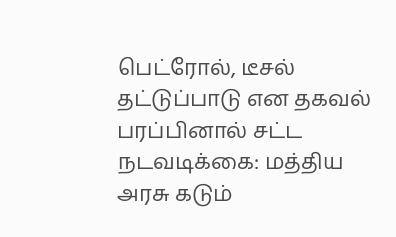பெட்ரோல், டீசல் தட்டுப்பாடு என தகவல் பரப்பினால் சட்ட நடவடிக்கை: மத்திய அரசு கடும்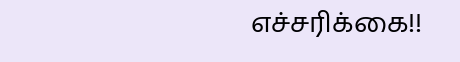எச்சரிக்கை!!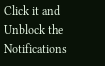Click it and Unblock the Notifications